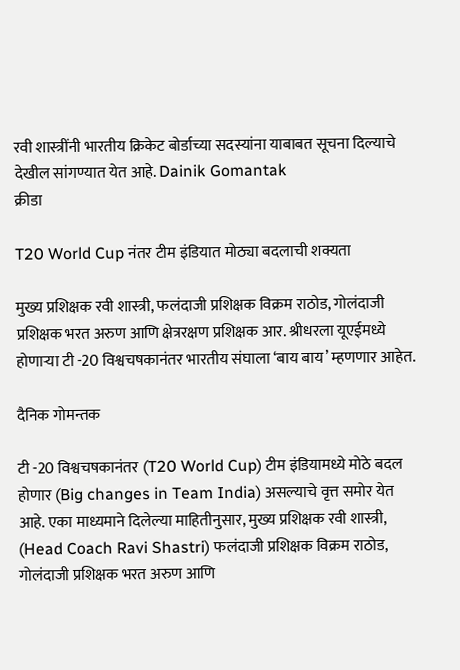रवी शास्त्रींनी भारतीय क्रिकेट बोर्डाच्या सदस्यांना याबाबत सूचना दिल्याचे देखील सांगण्यात येत आहे. Dainik Gomantak
क्रीडा

T20 World Cup नंतर टीम इंडियात मोठ्या बदलाची शक्यता

मुख्य प्रशिक्षक रवी शास्त्री, फलंदाजी प्रशिक्षक विक्रम राठोड, गोलंदाजी प्रशिक्षक भरत अरुण आणि क्षेत्ररक्षण प्रशिक्षक आर. श्रीधरला यूएईमध्ये होणाऱ्या टी -20 विश्वचषकानंतर भारतीय संघाला ‘बाय बाय’ म्हणणार आहेत.

दैनिक गोमन्तक

टी -20 विश्वचषकानंतर (T20 World Cup) टीम इंडियामध्ये मोठे बदल होणार (Big changes in Team India) असल्याचे वृत्त समोर येत आहे. एका माध्यमाने दिलेल्या माहितीनुसार, मुख्य प्रशिक्षक रवी शास्त्री, (Head Coach Ravi Shastri) फलंदाजी प्रशिक्षक विक्रम राठोड, गोलंदाजी प्रशिक्षक भरत अरुण आणि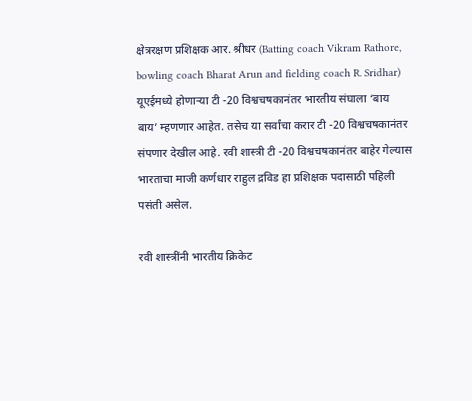क्षेत्ररक्षण प्रशिक्षक आर. श्रीधर (Batting coach Vikram Rathore, bowling coach Bharat Arun and fielding coach R. Sridhar) यूएईमध्ये होणाऱ्या टी -20 विश्वचषकानंतर भारतीय संघाला ‘बाय बाय’ म्हणणार आहेत. तसेच या सर्वांचा करार टी -20 विश्वचषकानंतर संपणार देखील आहे. रवी शास्त्री टी -20 विश्वचषकानंतर बाहेर गेल्यास भारताचा माजी कर्णधार राहुल द्रविड हा प्रशिक्षक पदासाठी पहिली पसंती असेल.

रवी शास्त्रींनी भारतीय क्रिकेट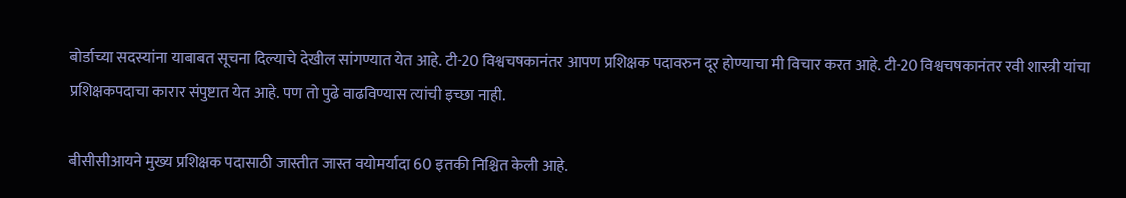बोर्डाच्या सदस्यांना याबाबत सूचना दिल्याचे देखील सांगण्यात येत आहे. टी-20 विश्वचषकानंतर आपण प्रशिक्षक पदावरुन दूर होण्याचा मी विचार करत आहे. टी-20 विश्वचषकानंतर रवी शास्त्री यांचा प्रशिक्षकपदाचा कारार संपुष्टात येत आहे. पण तो पुढे वाढविण्यास त्यांची इच्छा नाही.

बीसीसीआयने मुख्य प्रशिक्षक पदासाठी जास्तीत जास्त वयोमर्यादा 60 इतकी निश्चित केली आहे.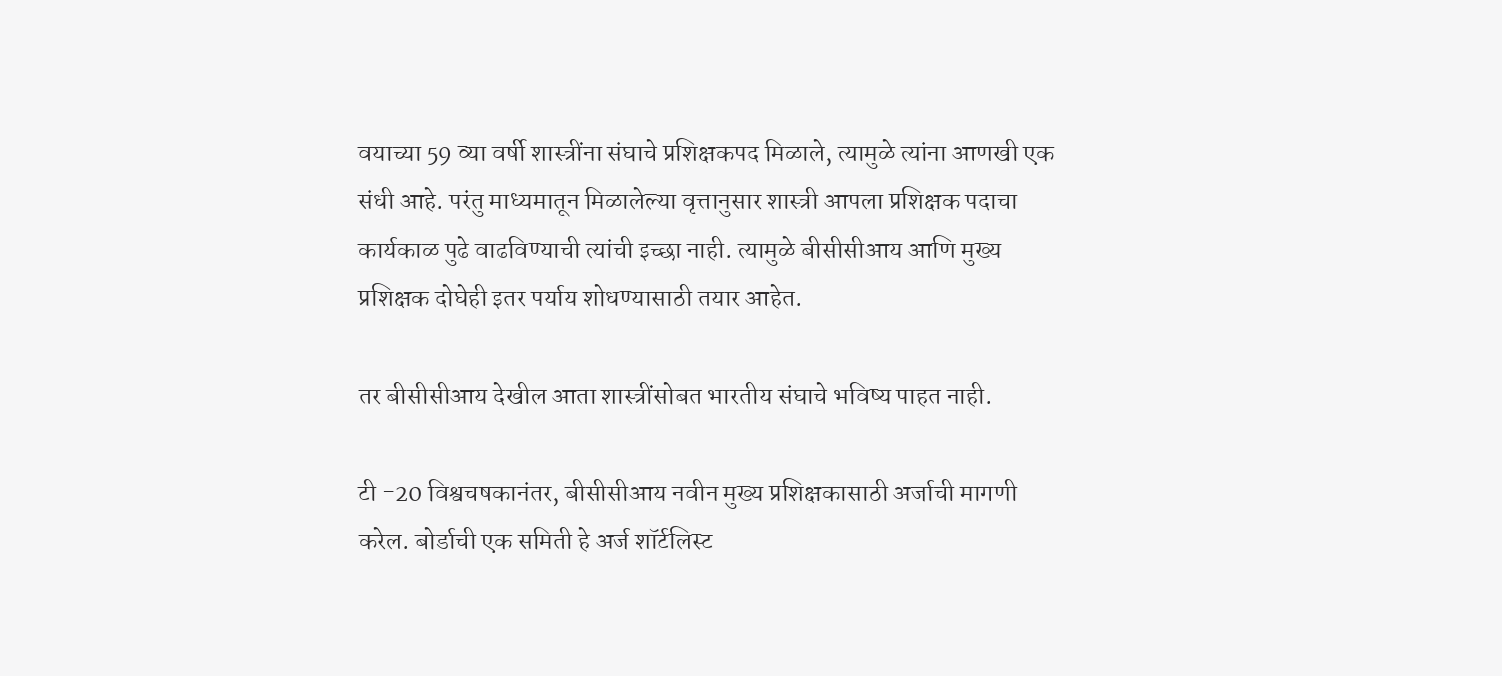वयाच्या 59 व्या वर्षी शास्त्रींना संघाचे प्रशिक्षकपद मिळाले, त्यामुळे त्यांना आणखी एक संधी आहे. परंतु माध्यमातून मिळालेल्या वृत्तानुसार शास्त्री आपला प्रशिक्षक पदाचा कार्यकाळ पुढे वाढविण्याची त्यांची इच्छा नाही. त्यामुळे बीसीसीआय आणि मुख्य प्रशिक्षक दोघेही इतर पर्याय शोधण्यासाठी तयार आहेत.

तर बीसीसीआय देखील आता शास्त्रींसोबत भारतीय संघाचे भविष्य पाहत नाही.

टी -20 विश्वचषकानंतर, बीसीसीआय नवीन मुख्य प्रशिक्षकासाठी अर्जाची मागणी करेल. बोर्डाची एक समिती हे अर्ज शॉर्टलिस्ट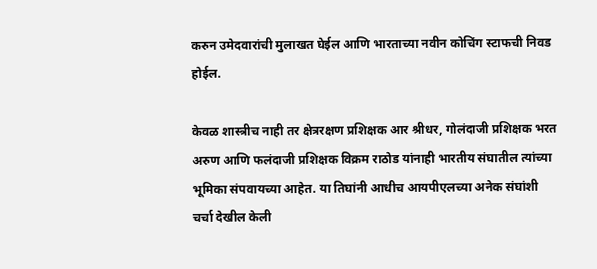करुन उमेदवारांची मुलाखत घेईल आणि भारताच्या नवीन कोचिंग स्टाफची निवड होईल.

केवळ शास्त्रीच नाही तर क्षेत्ररक्षण प्रशिक्षक आर श्रीधर, गोलंदाजी प्रशिक्षक भरत अरुण आणि फलंदाजी प्रशिक्षक विक्रम राठोड यांनाही भारतीय संघातील त्यांच्या भूमिका संपवायच्या आहेत. या तिघांनी आधीच आयपीएलच्या अनेक संघांशी चर्चा देखील केली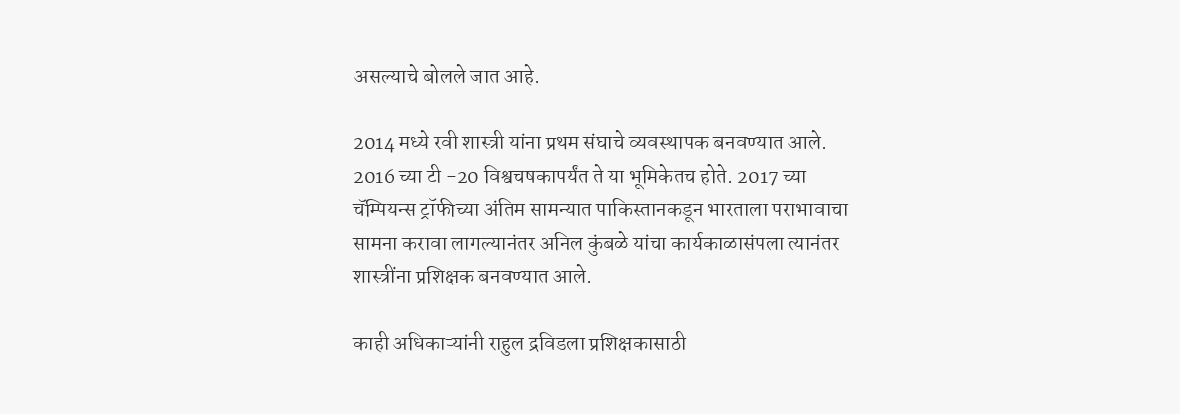असल्याचे बोलले जात आहे.

2014 मध्ये रवी शास्त्री यांना प्रथम संघाचे व्यवस्थापक बनवण्यात आले. 2016 च्या टी -20 विश्वचषकापर्यंत ते या भूमिकेतच होते. 2017 च्या चॅम्पियन्स ट्रॉफीच्या अंतिम सामन्यात पाकिस्तानकडून भारताला पराभावाचा सामना करावा लागल्यानंतर अनिल कुंबळे यांचा कार्यकाळासंपला त्यानंतर शास्त्रींना प्रशिक्षक बनवण्यात आले.

काही अधिकाऱ्यांनी राहुल द्रविडला प्रशिक्षकासाठी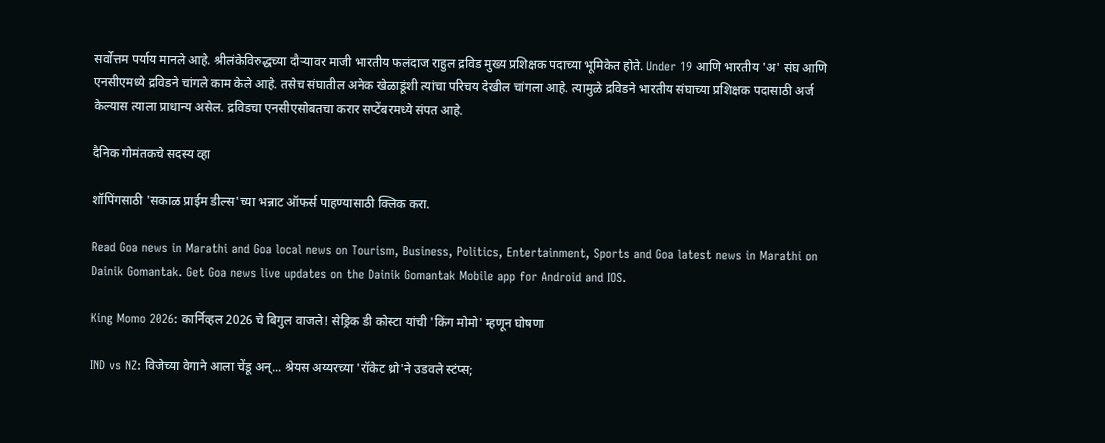सर्वोत्तम पर्याय मानले आहे. श्रीलंकेविरुद्धच्या दौऱ्यावर माजी भारतीय फलंदाज राहुल द्रविड मुख्य प्रशिक्षक पदाच्या भूमिकेत होते. Under 19 आणि भारतीय 'अ' संघ आणि एनसीएमध्ये द्रविडने चांगले काम केले आहे. तसेच संघातील अनेक खेळाडूंशी त्यांचा परिचय देखील चांगला आहे. त्यामुळे द्रविडने भारतीय संघाच्या प्रशिक्षक पदासाठी अर्ज केल्यास त्याला प्राधान्य असेल. द्रविडचा एनसीएसोबतचा करार सप्टेंबरमध्ये संपत आहे.

दैनिक गोमंतकचे सदस्य व्हा

शॉपिंगसाठी 'सकाळ प्राईम डील्स'च्या भन्नाट ऑफर्स पाहण्यासाठी क्लिक करा.

Read Goa news in Marathi and Goa local news on Tourism, Business, Politics, Entertainment, Sports and Goa latest news in Marathi on Dainik Gomantak. Get Goa news live updates on the Dainik Gomantak Mobile app for Android and IOS.

King Momo 2026: कार्निव्हल 2026 चे बिगुल वाजले! सेड्रिक डी कोस्टा यांची 'किंग मोमो' म्हणून घोषणा

IND vs NZ: विजेच्या वेगाने आला चेंडू अन्... श्रेयस अय्यरच्या 'रॉकेट थ्रो'ने उडवले स्टंप्स;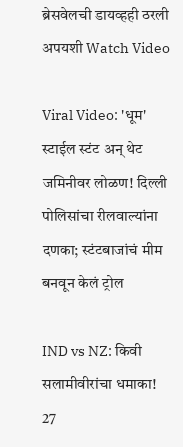ब्रेसवेलची डायव्हही ठरली अपयशी Watch Video

Viral Video: 'धूम' स्टाईल स्टंट अन् थेट जमिनीवर लोळण! दिल्ली पोलिसांचा रीलवाल्यांना दणका; स्टंटबाजांचं मीम बनवून केलं ट्रोल

IND vs NZ: किवी सलामीवीरांचा धमाका! 27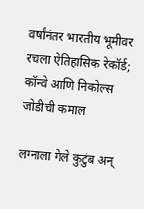वर्षांनंतर भारतीय भूमीवर रचला ऐतिहासिक रेकॉर्ड; कॉन्वे आणि निकोल्स जोडीची कमाल

लग्नाला गेले कुटुंब अन्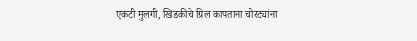एकटी मुलगी, खिडकीचे ग्रिल कापताना चोरट्यांना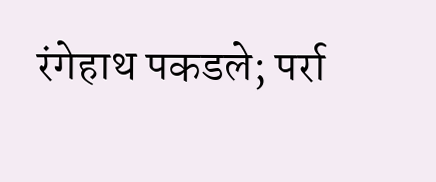रंगेहाथ पकडले; पर्रा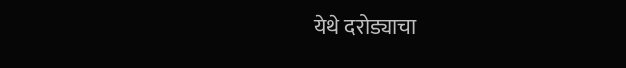येथे दरोड्याचा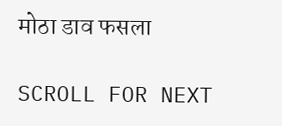मोठा डाव फसला

SCROLL FOR NEXT